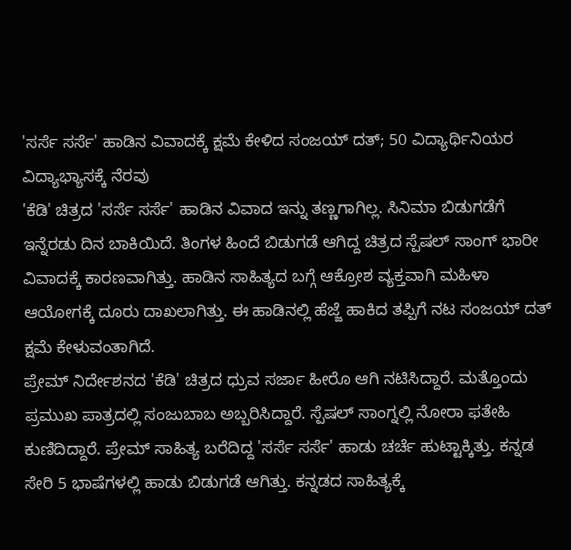'ಸರ್ಸೆ ಸರ್ಸೆ' ಹಾಡಿನ ವಿವಾದಕ್ಕೆ ಕ್ಷಮೆ ಕೇಳಿದ ಸಂಜಯ್ ದತ್; 50 ವಿದ್ಯಾರ್ಥಿನಿಯರ ವಿದ್ಯಾಭ್ಯಾಸಕ್ಕೆ ನೆರವು
'ಕೆಡಿ' ಚಿತ್ರದ 'ಸರ್ಸೆ ಸರ್ಸೆ' ಹಾಡಿನ ವಿವಾದ ಇನ್ನು ತಣ್ಣಗಾಗಿಲ್ಲ. ಸಿನಿಮಾ ಬಿಡುಗಡೆಗೆ ಇನ್ನೆರಡು ದಿನ ಬಾಕಿಯಿದೆ. ತಿಂಗಳ ಹಿಂದೆ ಬಿಡುಗಡೆ ಆಗಿದ್ದ ಚಿತ್ರದ ಸ್ಪೆಷಲ್ ಸಾಂಗ್ ಭಾರೀ ವಿವಾದಕ್ಕೆ ಕಾರಣವಾಗಿತ್ತು. ಹಾಡಿನ ಸಾಹಿತ್ಯದ ಬಗ್ಗೆ ಆಕ್ರೋಶ ವ್ಯಕ್ತವಾಗಿ ಮಹಿಳಾ ಆಯೋಗಕ್ಕೆ ದೂರು ದಾಖಲಾಗಿತ್ತು. ಈ ಹಾಡಿನಲ್ಲಿ ಹೆಜ್ಜೆ ಹಾಕಿದ ತಪ್ಪಿಗೆ ನಟ ಸಂಜಯ್ ದತ್ ಕ್ಷಮೆ ಕೇಳುವಂತಾಗಿದೆ.
ಪ್ರೇಮ್ ನಿರ್ದೇಶನದ 'ಕೆಡಿ' ಚಿತ್ರದ ಧ್ರುವ ಸರ್ಜಾ ಹೀರೊ ಆಗಿ ನಟಿಸಿದ್ದಾರೆ. ಮತ್ತೊಂದು ಪ್ರಮುಖ ಪಾತ್ರದಲ್ಲಿ ಸಂಜುಬಾಬ ಅಬ್ಬರಿಸಿದ್ದಾರೆ. ಸ್ಪೆಷಲ್ ಸಾಂಗ್ನಲ್ಲಿ ನೋರಾ ಫತೇಹಿ ಕುಣಿದಿದ್ದಾರೆ. ಪ್ರೇಮ್ ಸಾಹಿತ್ಯ ಬರೆದಿದ್ದ 'ಸರ್ಸೆ ಸರ್ಸೆ' ಹಾಡು ಚರ್ಚೆ ಹುಟ್ಟಾಕ್ಕಿತ್ತು. ಕನ್ನಡ ಸೇರಿ 5 ಭಾಷೆಗಳಲ್ಲಿ ಹಾಡು ಬಿಡುಗಡೆ ಆಗಿತ್ತು. ಕನ್ನಡದ ಸಾಹಿತ್ಯಕ್ಕೆ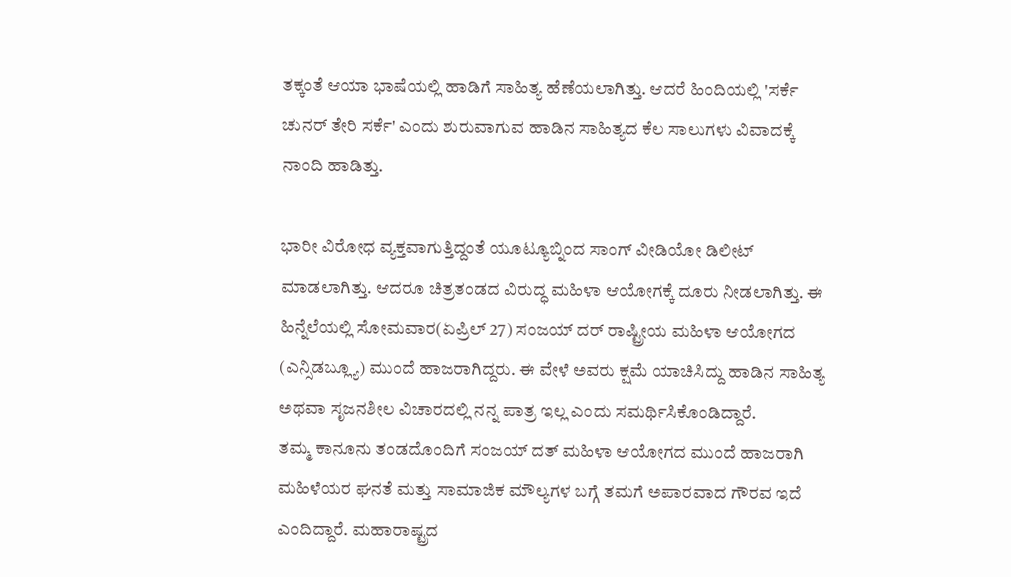ತಕ್ಕಂತೆ ಆಯಾ ಭಾಷೆಯಲ್ಲಿ ಹಾಡಿಗೆ ಸಾಹಿತ್ಯ ಹೆಣೆಯಲಾಗಿತ್ತು. ಆದರೆ ಹಿಂದಿಯಲ್ಲಿ 'ಸರ್ಕೆ ಚುನರ್ ತೇರಿ ಸರ್ಕೆ' ಎಂದು ಶುರುವಾಗುವ ಹಾಡಿನ ಸಾಹಿತ್ಯದ ಕೆಲ ಸಾಲುಗಳು ವಿವಾದಕ್ಕೆ ನಾಂದಿ ಹಾಡಿತ್ತು.

ಭಾರೀ ವಿರೋಧ ವ್ಯಕ್ತವಾಗುತ್ತಿದ್ದಂತೆ ಯೂಟ್ಯೂಬ್ನಿಂದ ಸಾಂಗ್ ವೀಡಿಯೋ ಡಿಲೀಟ್ ಮಾಡಲಾಗಿತ್ತು. ಆದರೂ ಚಿತ್ರತಂಡದ ವಿರುದ್ಧ ಮಹಿಳಾ ಆಯೋಗಕ್ಕೆ ದೂರು ನೀಡಲಾಗಿತ್ತು. ಈ ಹಿನ್ನೆಲೆಯಲ್ಲಿ ಸೋಮವಾರ(ಏಪ್ರಿಲ್ 27) ಸಂಜಯ್ ದರ್ ರಾಷ್ಟ್ರೀಯ ಮಹಿಳಾ ಆಯೋಗದ (ಎನ್ಸಿಡಬ್ಲ್ಯೂ) ಮುಂದೆ ಹಾಜರಾಗಿದ್ದರು. ಈ ವೇಳೆ ಅವರು ಕ್ಷಮೆ ಯಾಚಿಸಿದ್ದು ಹಾಡಿನ ಸಾಹಿತ್ಯ ಅಥವಾ ಸೃಜನಶೀಲ ವಿಚಾರದಲ್ಲಿ ನನ್ನ ಪಾತ್ರ ಇಲ್ಲ ಎಂದು ಸಮರ್ಥಿಸಿಕೊಂಡಿದ್ದಾರೆ.
ತಮ್ಮ ಕಾನೂನು ತಂಡದೊಂದಿಗೆ ಸಂಜಯ್ ದತ್ ಮಹಿಳಾ ಆಯೋಗದ ಮುಂದೆ ಹಾಜರಾಗಿ ಮಹಿಳೆಯರ ಘನತೆ ಮತ್ತು ಸಾಮಾಜಿಕ ಮೌಲ್ಯಗಳ ಬಗ್ಗೆ ತಮಗೆ ಅಪಾರವಾದ ಗೌರವ ಇದೆ ಎಂದಿದ್ದಾರೆ. ಮಹಾರಾಷ್ಟ್ರದ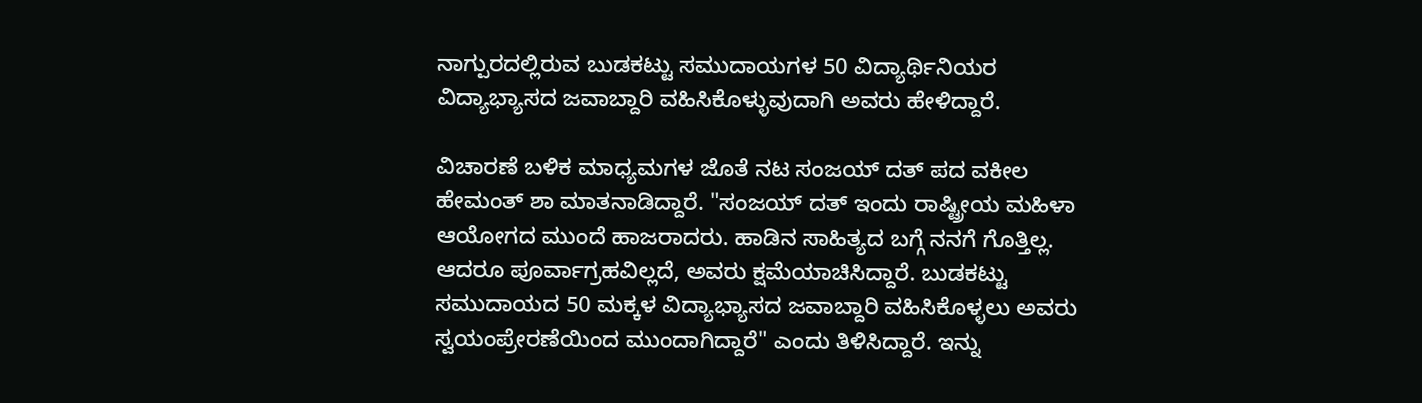ನಾಗ್ಪುರದಲ್ಲಿರುವ ಬುಡಕಟ್ಟು ಸಮುದಾಯಗಳ 50 ವಿದ್ಯಾರ್ಥಿನಿಯರ ವಿದ್ಯಾಭ್ಯಾಸದ ಜವಾಬ್ದಾರಿ ವಹಿಸಿಕೊಳ್ಳುವುದಾಗಿ ಅವರು ಹೇಳಿದ್ದಾರೆ.

ವಿಚಾರಣೆ ಬಳಿಕ ಮಾಧ್ಯಮಗಳ ಜೊತೆ ನಟ ಸಂಜಯ್ ದತ್ ಪದ ವಕೀಲ ಹೇಮಂತ್ ಶಾ ಮಾತನಾಡಿದ್ದಾರೆ. "ಸಂಜಯ್ ದತ್ ಇಂದು ರಾಷ್ಟ್ರೀಯ ಮಹಿಳಾ ಆಯೋಗದ ಮುಂದೆ ಹಾಜರಾದರು. ಹಾಡಿನ ಸಾಹಿತ್ಯದ ಬಗ್ಗೆ ನನಗೆ ಗೊತ್ತಿಲ್ಲ. ಆದರೂ ಪೂರ್ವಾಗ್ರಹವಿಲ್ಲದೆ, ಅವರು ಕ್ಷಮೆಯಾಚಿಸಿದ್ದಾರೆ. ಬುಡಕಟ್ಟು ಸಮುದಾಯದ 50 ಮಕ್ಕಳ ವಿದ್ಯಾಭ್ಯಾಸದ ಜವಾಬ್ದಾರಿ ವಹಿಸಿಕೊಳ್ಳಲು ಅವರು ಸ್ವಯಂಪ್ರೇರಣೆಯಿಂದ ಮುಂದಾಗಿದ್ದಾರೆ" ಎಂದು ತಿಳಿಸಿದ್ದಾರೆ. ಇನ್ನು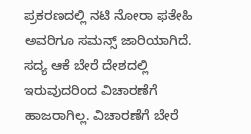ಪ್ರಕರಣದಲ್ಲಿ ನಟಿ ನೋರಾ ಫತೇಹಿ ಅವರಿಗೂ ಸಮನ್ಸ್ ಜಾರಿಯಾಗಿದೆ. ಸದ್ಯ ಆಕೆ ಬೇರೆ ದೇಶದಲ್ಲಿ ಇರುವುದರಿಂದ ವಿಚಾರಣೆಗೆ ಹಾಜರಾಗಿಲ್ಲ. ವಿಚಾರಣೆಗೆ ಬೇರೆ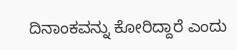ದಿನಾಂಕವನ್ನು ಕೋರಿದ್ದಾರೆ ಎಂದು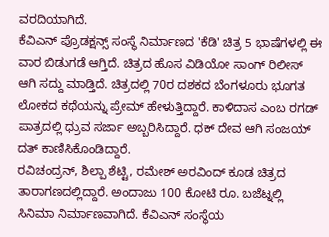ವರದಿಯಾಗಿದೆ.
ಕೆವಿಎನ್ ಪ್ರೊಡಕ್ಷನ್ಸ್ ಸಂಸ್ಥೆ ನಿರ್ಮಾಣದ 'ಕೆಡಿ' ಚಿತ್ರ 5 ಭಾಷೆಗಳಲ್ಲಿ ಈ ವಾರ ಬಿಡುಗಡೆ ಆಗ್ತಿದೆ. ಚಿತ್ರದ ಹೊಸ ವಿಡಿಯೋ ಸಾಂಗ್ ರಿಲೀಸ್ ಆಗಿ ಸದ್ದು ಮಾಡ್ತಿದೆ. ಚಿತ್ರದಲ್ಲಿ 70ರ ದಶಕದ ಬೆಂಗಳೂರು ಭೂಗತ ಲೋಕದ ಕಥೆಯನ್ನು ಪ್ರೇಮ್ ಹೇಳುತ್ತಿದ್ದಾರೆ. ಕಾಳಿದಾಸ ಎಂಬ ರಗಡ್ ಪಾತ್ರದಲ್ಲಿ ಧ್ರುವ ಸರ್ಜಾ ಅಬ್ಬರಿಸಿದ್ದಾರೆ. ಧಕ್ ದೇವ ಆಗಿ ಸಂಜಯ್ ದತ್ ಕಾಣಿಸಿಕೊಂಡಿದ್ದಾರೆ.
ರವಿಚಂದ್ರನ್, ಶಿಲ್ಪಾ ಶೆಟ್ಟಿ, ರಮೇಶ್ ಅರವಿಂದ್ ಕೂಡ ಚಿತ್ರದ ತಾರಾಗಣದಲ್ಲಿದ್ದಾರೆ. ಅಂದಾಜು 100 ಕೋಟಿ ರೂ. ಬಜೆಟ್ನಲ್ಲಿ ಸಿನಿಮಾ ನಿರ್ಮಾಣವಾಗಿದೆ. ಕೆವಿಎನ್ ಸಂಸ್ಥೆಯ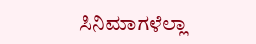ಸಿನಿಮಾಗಳೆಲ್ಲಾ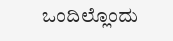ಒಂದಿಲ್ಲೊಂದು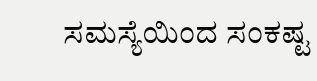ಸಮಸ್ಯೆಯಿಂದ ಸಂಕಷ್ಟ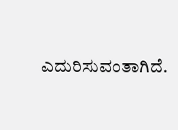ಎದುರಿಸುವಂತಾಗಿದೆ.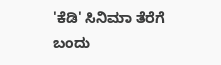'ಕೆಡಿ' ಸಿನಿಮಾ ತೆರೆಗೆ ಬಂದು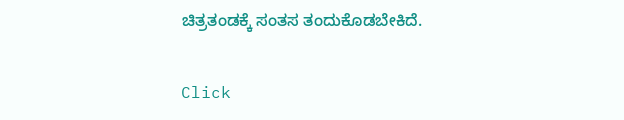ಚಿತ್ರತಂಡಕ್ಕೆ ಸಂತಸ ತಂದುಕೊಡಬೇಕಿದೆ.


Click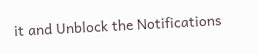it and Unblock the Notifications